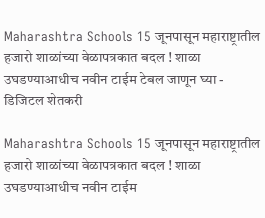Maharashtra Schools 15 जूनपासून महाराष्ट्रातील हजारो शाळांच्या वेळापत्रकात बदल ! शाळा उघडण्याआधीच नवीन टाईम टेबल जाणून घ्या - डिजिटल शेतकरी

Maharashtra Schools 15 जूनपासून महाराष्ट्रातील हजारो शाळांच्या वेळापत्रकात बदल ! शाळा उघडण्याआधीच नवीन टाईम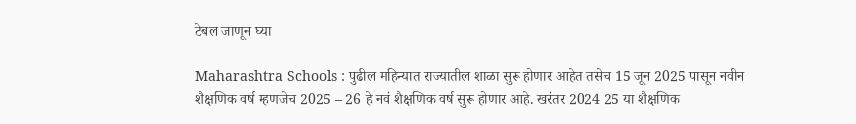टेबल जाणून घ्या

Maharashtra Schools : पुढील महिन्यात राज्यातील शाळा सुरू होणार आहेत तसेच 15 जून 2025 पासून नवीन शैक्षणिक वर्ष म्हणजेच 2025 – 26 हे नवं शैक्षणिक वर्ष सुरू होणार आहे. खरंतर 2024 25 या शैक्षणिक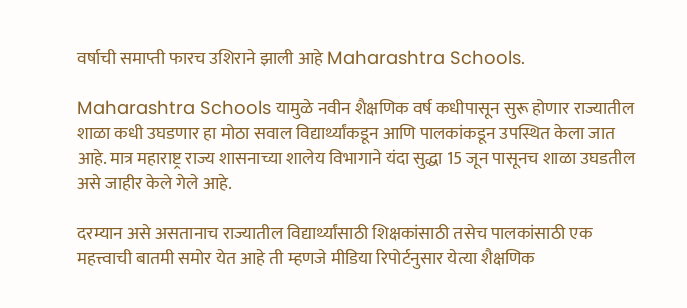वर्षाची समाप्ती फारच उशिराने झाली आहे Maharashtra Schools.

Maharashtra Schools यामुळे नवीन शैक्षणिक वर्ष कधीपासून सुरू होणार राज्यातील शाळा कधी उघडणार हा मोठा सवाल विद्यार्थ्यांकडून आणि पालकांकडून उपस्थित केला जात आहे. मात्र महाराष्ट्र राज्य शासनाच्या शालेय विभागाने यंदा सुद्धा 15 जून पासूनच शाळा उघडतील असे जाहीर केले गेले आहे.

दरम्यान असे असतानाच राज्यातील विद्यार्थ्यांसाठी शिक्षकांसाठी तसेच पालकांसाठी एक महत्त्वाची बातमी समोर येत आहे ती म्हणजे मीडिया रिपोर्टनुसार येत्या शैक्षणिक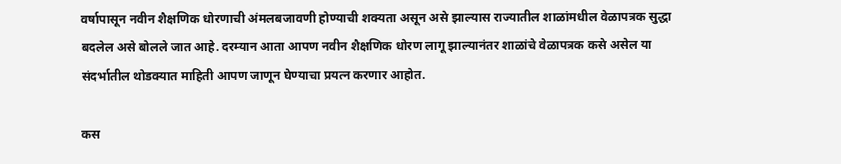वर्षापासून नवीन शैक्षणिक धोरणाची अंमलबजावणी होण्याची शक्यता असून असे झाल्यास राज्यातील शाळांमधील वेळापत्रक सुद्धा बदलेल असे बोलले जात आहे. दरम्यान आता आपण नवीन शैक्षणिक धोरण लागू झाल्यानंतर शाळांचे वेळापत्रक कसे असेल या संदर्भातील थोडक्यात माहिती आपण जाणून घेण्याचा प्रयत्न करणार आहोत.

कस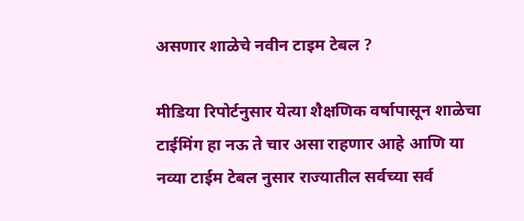असणार शाळेचे नवीन टाइम टेबल ?

मीडिया रिपोर्टनुसार येत्या शैक्षणिक वर्षापासून शाळेचा टाईमिंग हा नऊ ते चार असा राहणार आहे आणि या नव्या टाईम टेबल नुसार राज्यातील सर्वच्या सर्व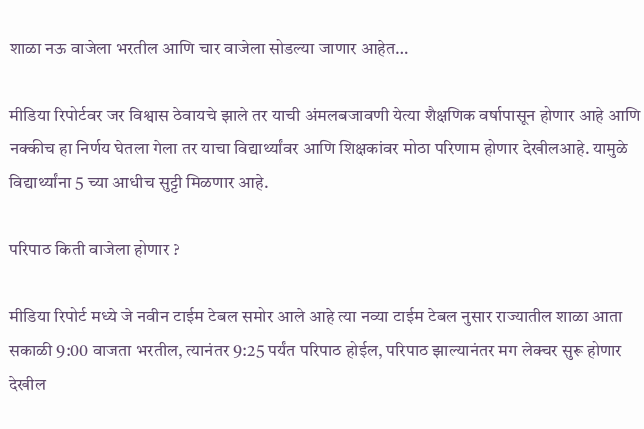शाळा नऊ वाजेला भरतील आणि चार वाजेला सोडल्या जाणार आहेत…

मीडिया रिपोर्टवर जर विश्वास ठेवायचे झाले तर याची अंमलबजावणी येत्या शैक्षणिक वर्षापासून होणार आहे आणि  नक्कीच हा निर्णय घेतला गेला तर याचा विद्यार्थ्यांवर आणि शिक्षकांवर मोठा परिणाम होणार देखीलआहे. यामुळे विद्यार्थ्यांना 5 च्या आधीच सुट्टी मिळणार आहे.

परिपाठ किती वाजेला होणार ?

मीडिया रिपोर्ट मध्ये जे नवीन टाईम टेबल समोर आले आहे त्या नव्या टाईम टेबल नुसार राज्यातील शाळा आता सकाळी 9:00 वाजता भरतील, त्यानंतर 9:25 पर्यंत परिपाठ होईल, परिपाठ झाल्यानंतर मग लेक्चर सुरू होणार देखील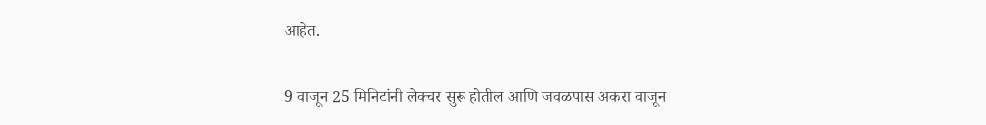आहेत.

9 वाजून 25 मिनिटांनी लेक्चर सुरू होतील आणि जवळपास अकरा वाजून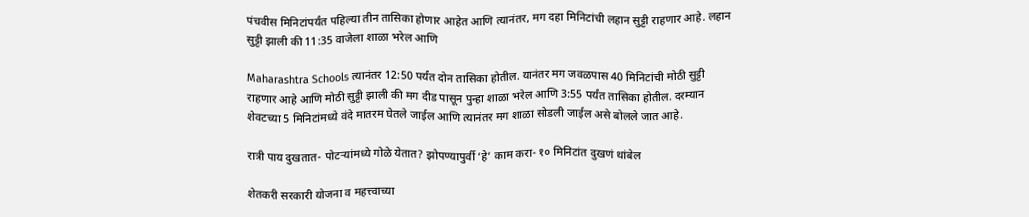पंचवीस मिनिटांपर्यंत पहिल्या तीन तासिका होणार आहेत आणि त्यानंतर, मग दहा मिनिटांची लहान सुट्टी राहणार आहे. लहान सुट्टी झाली की 11:35 वाजेला शाळा भरेल आणि

Maharashtra Schools त्यानंतर 12:50 पर्यंत दोन तासिका होतील. यानंतर मग जवळपास 40 मिनिटांची मोठी सुट्टी राहणार आहे आणि मोठी सुट्टी झाली की मग दीड पासून पुन्हा शाळा भरेल आणि 3:55 पर्यंत तासिका होतील. दरम्यान शेवटच्या 5 मिनिटांमध्ये वंदे मातरम घेतले जाईल आणि त्यानंतर मग शाळा सोडली जाईल असे बोलले जात आहे.

रात्री पाय दुखतात- पोटऱ्यांमध्ये गोळे येतात? झोपण्यापुर्वी ‘हे’ काम करा- १० मिनिटांत दुखणं थांबेल

शेतकरी सरकारी योजना व महत्त्वाच्या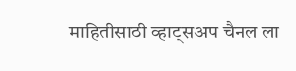माहितीसाठी व्हाट्सअप चैनल ला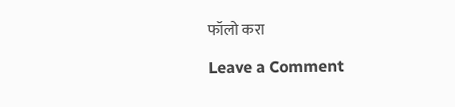फॉलो करा

Leave a Comment